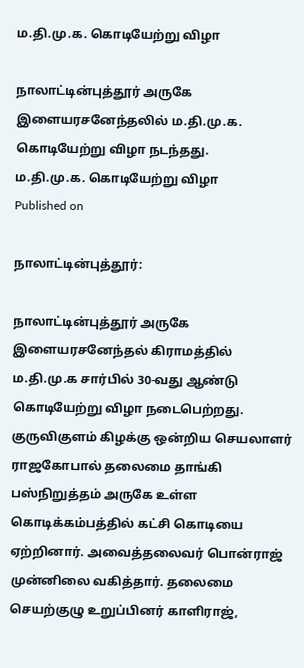ம.தி.மு.க. கொடியேற்று விழா

நாலாட்டின்புத்தூர் அருகே இளையரசனேந்தலில் ம.தி.மு.க. கொடியேற்று விழா நடந்தது.
ம.தி.மு.க. கொடியேற்று விழா
Published on

நாலாட்டின்புத்தூர்:

நாலாட்டின்புத்தூர் அருகே இளையரசனேந்தல் கிராமத்தில் ம.தி.மு.க சார்பில் 30-வது ஆண்டு கொடியேற்று விழா நடைபெற்றது. குருவிகுளம் கிழக்கு ஒன்றிய செயலாளர் ராஜகோபால் தலைமை தாங்கி பஸ்நிறுத்தம் அருகே உள்ள கொடிக்கம்பத்தில் கட்சி கொடியை ஏற்றினார். அவைத்தலைவர் பொன்ராஜ் முன்னிலை வகித்தார். தலைமை செயற்குழு உறுப்பினர் காளிராஜ்,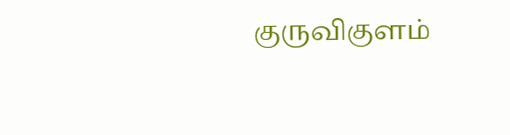குருவிகுளம்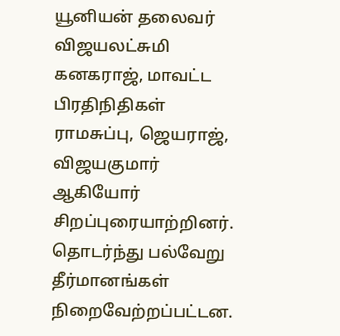யூனியன் தலைவர் விஜயலட்சுமி கனகராஜ், மாவட்ட பிரதிநிதிகள் ராமசுப்பு, ஜெயராஜ், விஜயகுமார் ஆகியோர் சிறப்புரையாற்றினர். தொடர்ந்து பல்வேறு தீர்மானங்கள் நிறைவேற்றப்பட்டன.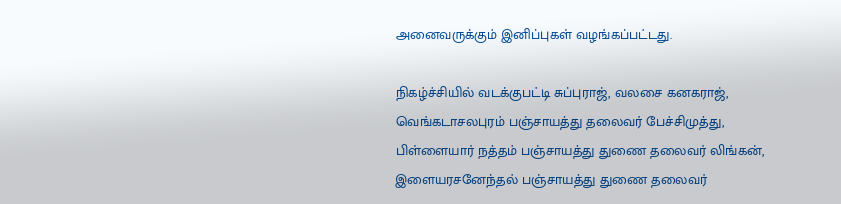அனைவருக்கும் இனிப்புகள் வழங்கப்பட்டது.

நிகழ்ச்சியில் வடக்குபட்டி சுப்புராஜ், வலசை கனகராஜ், வெங்கடாசலபுரம் பஞ்சாயத்து தலைவர் பேச்சிமுத்து, பிள்ளையார் நத்தம் பஞ்சாயத்து துணை தலைவர் லிங்கன், இளையரசனேந்தல் பஞ்சாயத்து துணை தலைவர்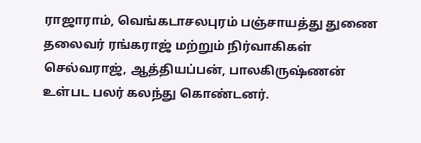ராஜாராம், வெங்கடாசலபுரம் பஞ்சாயத்து துணை தலைவர் ரங்கராஜ் மற்றும் நிர்வாகிகள் செல்வராஜ், ஆத்தியப்பன், பாலகிருஷ்ணன் உள்பட பலர் கலந்து கொண்டனர்.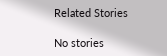Related Stories

No stories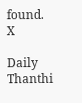found.
X

Daily Thanthi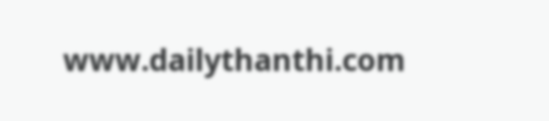www.dailythanthi.com